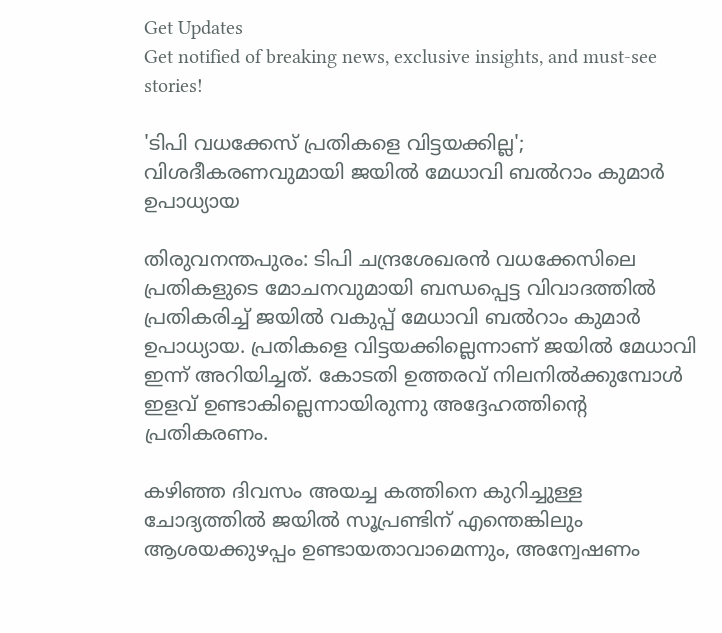Get Updates
Get notified of breaking news, exclusive insights, and must-see stories!

'ടിപി വധക്കേസ് പ്രതികളെ വിട്ടയക്കില്ല'; വിശദീകരണവുമായി ജയിൽ മേധാവി ബൽറാം കുമാർ ഉപാധ്യായ

തിരുവനന്തപുരം: ടിപി ചന്ദ്രശേഖരൻ വധക്കേസിലെ പ്രതികളുടെ മോചനവുമായി ബന്ധപ്പെട്ട വിവാദത്തിൽ പ്രതികരിച്ച് ജയിൽ വകുപ്പ് മേധാവി ബൽറാം കുമാർ ഉപാധ്യായ. പ്രതികളെ വിട്ടയക്കില്ലെന്നാണ് ജയിൽ മേധാവി ഇന്ന് അറിയിച്ചത്. കോടതി ഉത്തരവ് നിലനിൽക്കുമ്പോൾ ഇളവ് ഉണ്ടാകില്ലെന്നായിരുന്നു അദ്ദേഹത്തിന്റെ പ്രതികരണം.

കഴിഞ്ഞ ദിവസം അയച്ച കത്തിനെ കുറിച്ചുള്ള ചോദ്യത്തിൽ ജയിൽ സൂപ്രണ്ടിന് എന്തെങ്കിലും ആശയക്കുഴപ്പം ഉണ്ടായതാവാമെന്നും, അന്വേഷണം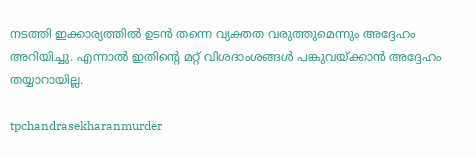നടത്തി ഇക്കാര്യത്തിൽ ഉടൻ തന്നെ വ്യക്തത വരുത്തുമെന്നും അദ്ദേഹം അറിയിച്ചു. എന്നാൽ ഇതിന്റെ മറ്റ് വിശദാംശങ്ങൾ പങ്കുവയ്ക്കാൻ അദ്ദേഹം തയ്യാറായില്ല.

tpchandrasekharanmurder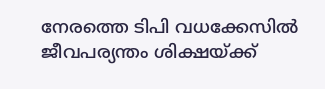നേരത്തെ ടിപി വധക്കേസിൽ ജീവപര്യന്തം ശിക്ഷയ്ക്ക്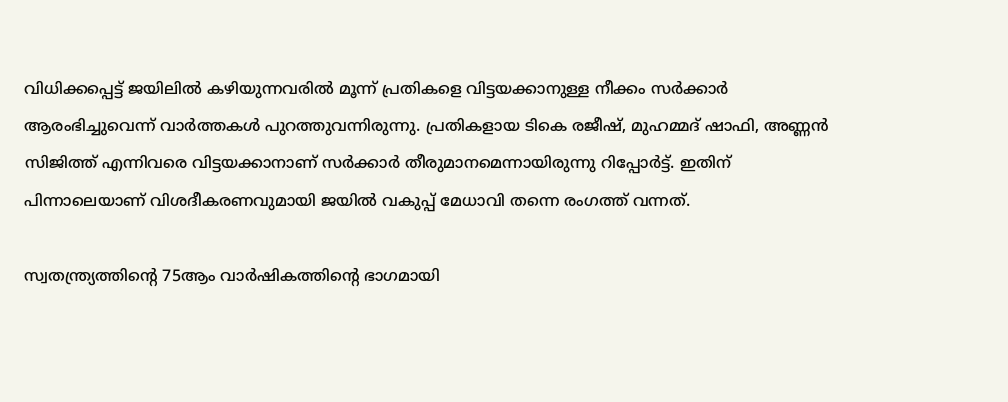വിധിക്കപ്പെട്ട് ജയിലിൽ കഴിയുന്നവരിൽ മൂന്ന് പ്രതികളെ വിട്ടയക്കാനുള്ള നീക്കം സർക്കാർ ആരംഭിച്ചുവെന്ന് വാർത്തകൾ പുറത്തുവന്നിരുന്നു. പ്രതികളായ ടികെ രജീഷ്, മുഹമ്മദ് ഷാഫി, അണ്ണൻ സിജിത്ത് എന്നിവരെ വിട്ടയക്കാനാണ് സർക്കാർ തീരുമാനമെന്നായിരുന്നു റിപ്പോർട്ട്. ഇതിന് പിന്നാലെയാണ് വിശദീകരണവുമായി ജയിൽ വകുപ്പ് മേധാവി തന്നെ രംഗത്ത് വന്നത്.

സ്വതന്ത്ര്യത്തിന്റെ 75ആം വാര്‍ഷികത്തിന്റെ ഭാഗമായി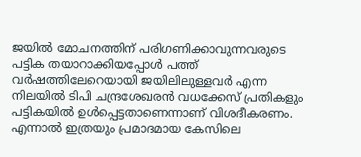ജയില്‍ മോചനത്തിന് പരിഗണിക്കാവുന്നവരുടെ പട്ടിക തയാറാക്കിയപ്പോള്‍ പത്ത് വര്‍ഷത്തിലേറെയായി ജയിലിലുള്ളവര്‍ എന്ന നിലയിൽ ടിപി ചന്ദ്രശേഖരൻ വധക്കേസ് പ്രതികളും പട്ടികയില്‍ ഉൾപ്പെട്ടതാണെന്നാണ് വിശദീകരണം. എന്നാൽ ഇത്രയും പ്രമാദമായ കേസിലെ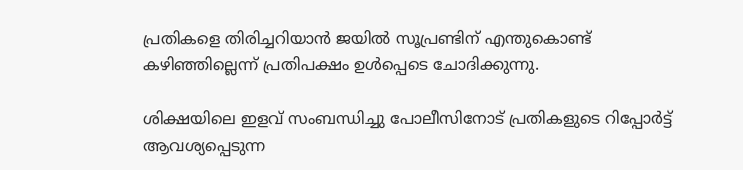പ്രതികളെ തിരിച്ചറിയാൻ ജയിൽ സൂപ്രണ്ടിന് എന്തുകൊണ്ട് കഴിഞ്ഞില്ലെന്ന് പ്രതിപക്ഷം ഉൾപ്പെടെ ചോദിക്കുന്നു.

ശിക്ഷയിലെ ഇളവ് സംബന്ധിച്ചു പോലീസിനോട് പ്രതികളുടെ റിപ്പോർട്ട് ആവശ്യപ്പെടുന്ന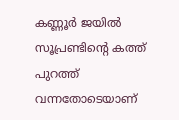കണ്ണൂർ ജയിൽ സൂപ്രണ്ടിന്റെ കത്ത് പുറത്ത് വന്നതോടെയാണ്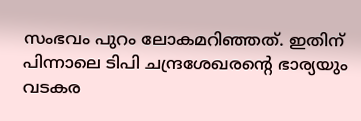സംഭവം പുറം ലോകമറിഞ്ഞത്. ഇതിന് പിന്നാലെ ടിപി ചന്ദ്രശേഖരന്റെ ഭാര്യയും വടകര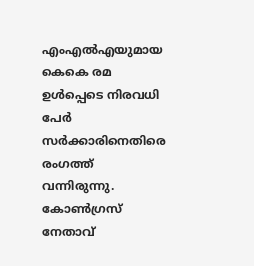എംഎൽഎയുമായ കെകെ രമ ഉൾപ്പെടെ നിരവധി പേർ സർക്കാരിനെതിരെ രംഗത്ത് വന്നിരുന്നു. കോൺഗ്രസ് നേതാവ്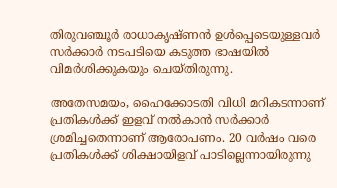തിരുവഞ്ചൂർ രാധാകൃഷ്‌ണൻ ഉൾപ്പെടെയുള്ളവർ സർക്കാർ നടപടിയെ കടുത്ത ഭാഷയിൽ വിമർശിക്കുകയും ചെയ്‌തിരുന്നു.

അതേസമയം, ഹൈക്കോടതി വിധി മറികടന്നാണ് പ്രതികൾക്ക് ഇളവ് നൽകാൻ സർക്കാർ ശ്രമിച്ചതെന്നാണ് ആരോപണം. 20 വർഷം വരെ പ്രതികൾക്ക് ശിക്ഷായിളവ് പാടില്ലെന്നായിരുന്നു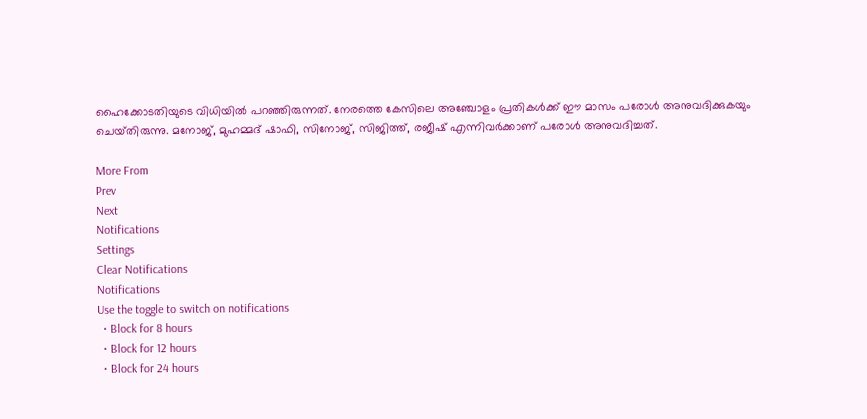ഹൈക്കോടതിയുടെ വിധിയിൽ പറഞ്ഞിരുന്നത്. നേരത്തെ കേസിലെ അഞ്ചോളം പ്രതികൾക്ക് ഈ മാസം പരോൾ അനുവദിക്കുകയും ചെയ്‌തിരുന്നു. മനോജ്, മുഹമ്മദ് ഷാഫി, സിനോജ്, സിജിത്ത്, രജീഷ് എന്നിവർക്കാണ് പരോൾ അനുവദിച്ചത്.

More From
Prev
Next
Notifications
Settings
Clear Notifications
Notifications
Use the toggle to switch on notifications
  • Block for 8 hours
  • Block for 12 hours
  • Block for 24 hours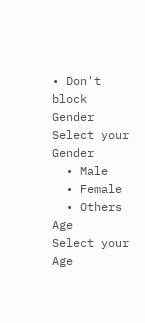• Don't block
Gender
Select your Gender
  • Male
  • Female
  • Others
Age
Select your Age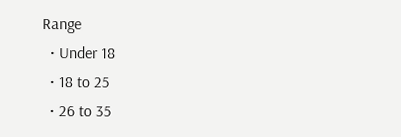Range
  • Under 18
  • 18 to 25
  • 26 to 35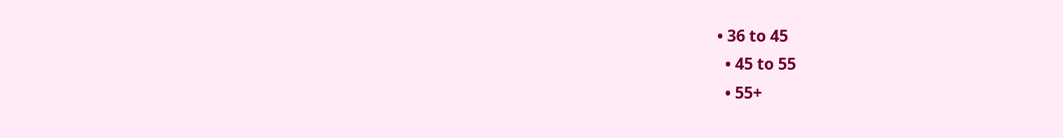• 36 to 45
  • 45 to 55
  • 55+